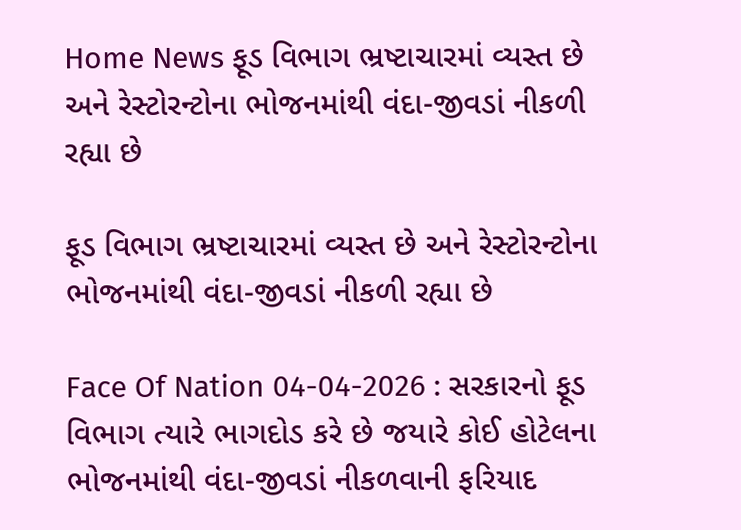Home News ફૂડ વિભાગ ભ્રષ્ટાચારમાં વ્યસ્ત છે અને રેસ્ટોરન્ટોના ભોજનમાંથી વંદા-જીવડાં નીકળી રહ્યા છે

ફૂડ વિભાગ ભ્રષ્ટાચારમાં વ્યસ્ત છે અને રેસ્ટોરન્ટોના ભોજનમાંથી વંદા-જીવડાં નીકળી રહ્યા છે

Face Of Nation 04-04-2026 : સરકારનો ફૂડ વિભાગ ત્યારે ભાગદોડ કરે છે જયારે કોઈ હોટેલના ભોજનમાંથી વંદા-જીવડાં નીકળવાની ફરિયાદ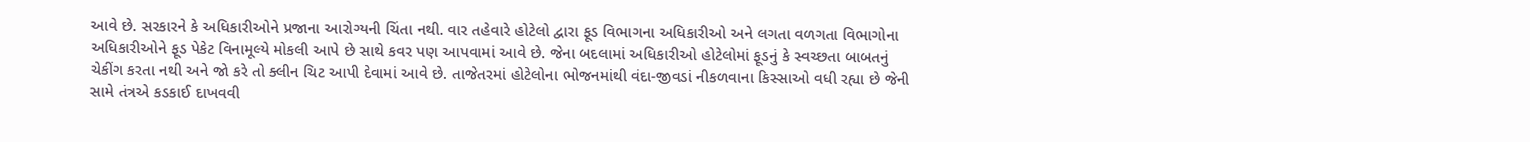આવે છે. સરકારને કે અધિકારીઓને પ્રજાના આરોગ્યની ચિંતા નથી. વાર તહેવારે હોટેલો દ્વારા ફૂડ વિભાગના અધિકારીઓ અને લગતા વળગતા વિભાગોના અધિકારીઓને ફૂડ પેકેટ વિનામૂલ્યે મોકલી આપે છે સાથે કવર પણ આપવામાં આવે છે. જેના બદલામાં અધિકારીઓ હોટેલોમાં ફૂડનું કે સ્વચ્છતા બાબતનું ચેકીંગ કરતા નથી અને જો કરે તો ક્લીન ચિટ આપી દેવામાં આવે છે. તાજેતરમાં હોટેલોના ભોજનમાંથી વંદા-જીવડાં નીકળવાના કિસ્સાઓ વધી રહ્યા છે જેની સામે તંત્રએ કડકાઈ દાખવવી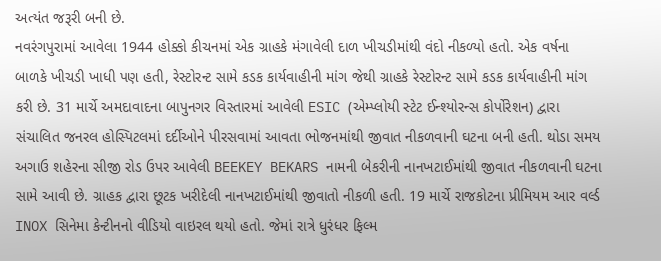અત્યંત જરૂરી બની છે.
નવરંગપુરામાં આવેલા 1944 હોક્કો કીચનમાં એક ગ્રાહકે મંગાવેલી દાળ ખીચડીમાંથી વંદો નીકળ્યો હતો. એક વર્ષના બાળકે ખીચડી ખાધી પણ હતી, રેસ્ટોરન્ટ સામે કડક કાર્યવાહીની માંગ જેથી ગ્રાહકે રેસ્ટોરન્ટ સામે કડક કાર્યવાહીની માંગ કરી છે. 31 માર્ચે અમદાવાદના બાપુનગર વિસ્તારમાં આવેલી ESIC (એમ્પ્લોયી સ્ટેટ ઈન્શ્યોરન્સ કોર્પોરેશન) દ્વારા સંચાલિત જનરલ હોસ્પિટલમાં દર્દીઓને પીરસવામાં આવતા ભોજનમાંથી જીવાત નીકળવાની ઘટના બની હતી. થોડા સમય અગાઉ શહેરના સીજી રોડ ઉપર આવેલી BEEKEY BEKARS નામની બેકરીની નાનખટાઈમાંથી જીવાત નીકળવાની ઘટના સામે આવી છે. ગ્રાહક દ્વારા છૂટક ખરીદેલી નાનખટાઈમાંથી જીવાતો નીકળી હતી. 19 માર્ચે રાજકોટના પ્રીમિયમ આર વર્લ્ડ INOX સિનેમા કેન્ટીનનો વીડિયો વાઇરલ થયો હતો. જેમાં રાત્રે ધુરંધર ફિલ્મ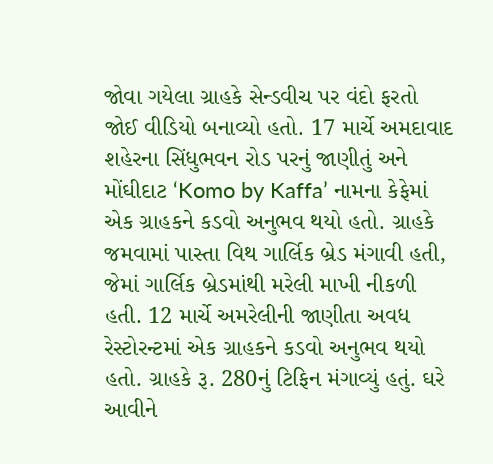જોવા ગયેલા ગ્રાહકે સેન્ડવીચ પર વંદો ફરતો જોઈ વીડિયો બનાવ્યો હતો. 17 માર્ચે અમદાવાદ શહેરના સિંધુભવન રોડ પરનું જાણીતું અને મોંઘીદાટ ‘Komo by Kaffa’ નામના કેફેમાં એક ગ્રાહકને કડવો અનુભવ થયો હતો. ગ્રાહકે જમવામાં પાસ્તા વિથ ગાર્લિક બ્રેડ મંગાવી હતી, જેમાં ગાર્લિક બ્રેડમાંથી મરેલી માખી નીકળી હતી. 12 માર્ચે અમરેલીની જાણીતા અવધ રેસ્ટોરન્ટમાં એક ગ્રાહકને કડવો અનુભવ થયો હતો. ગ્રાહકે રૂ. 280નું ટિફિન મંગાવ્યું હતું. ઘરે આવીને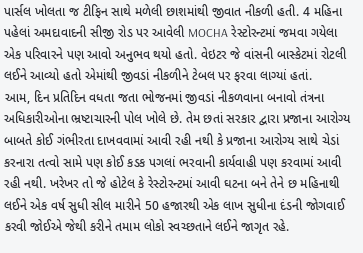પાર્સલ ખોલતા જ ટીફિન સાથે મળેલી છાશમાંથી જીવાત નીકળી હતી. 4 મહિના પહેલાં અમદાવાદની સીજી રોડ પર આવેલી MOCHA રેસ્ટોરન્ટમાં જમવા ગયેલા એક પરિવારને પણ આવો અનુભવ થયો હતો. વેઇટર જે વાંસની બાસ્કેટમાં રોટલી લઈને આવ્યો હતો એમાંથી જીવડાં નીકળીને ટેબલ પર ફરવા લાગ્યાં હતાં.
આમ, દિન પ્રતિદિન વધતા જતા ભોજનમાં જીવડાં નીકળવાના બનાવો તંત્રના અધિકારીઓના ભ્રષ્ટાચારની પોલ ખોલે છે. તેમ છતાં સરકાર દ્વારા પ્રજાના આરોગ્ય બાબતે કોઈ ગંભીરતા દાખવવામાં આવી રહી નથી કે પ્રજાના આરોગ્ય સાથે ચેડાં કરનારા તત્વો સામે પણ કોઈ કડક પગલાં ભરવાની કાર્યવાહી પણ કરવામાં આવી રહી નથી. ખરેખર તો જે હોટેલ કે રેસ્ટોરન્ટમાં આવી ઘટના બને તેને છ મહિનાથી લઈને એક વર્ષ સુધી સીલ મારીને 50 હજારથી એક લાખ સુધીના દંડની જોગવાઈ કરવી જોઈએ જેથી કરીને તમામ લોકો સ્વચ્છતાને લઈને જાગૃત રહે.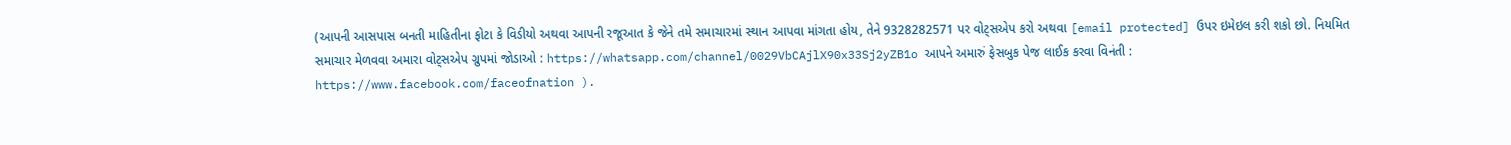(આપની આસપાસ બનતી માહિતીના ફોટા કે વિડીયો અથવા આપની રજૂઆત કે જેને તમે સમાચારમાં સ્થાન આપવા માંગતા હોય, તેને 9328282571 પર વોટ્સએપ કરો અથવા [email protected] ઉપર ઇમેઇલ કરી શકો છો. નિયમિત સમાચાર મેળવવા અમારા વોટ્સએપ ગ્રુપમાં જોડાઓ : https://whatsapp.com/channel/0029VbCAjlX90x33Sj2yZB1o આપને અમારું ફેસબુક પેજ લાઈક કરવા વિનંતી : https://www.facebook.com/faceofnation ).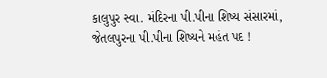કાલુપુર સ્વા. મંદિરના પી.પીના શિષ્ય સંસારમાં, જેતલપુરના પી.પીના શિષ્યને મહંત પદ !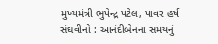મુખ્યમંત્રી ભુપેન્દ્ર પટેલ, પાવર હર્ષ સંઘવીનો : આનંદીબેનના સમયનું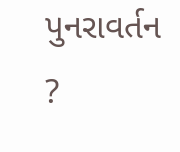પુનરાવર્તન ?